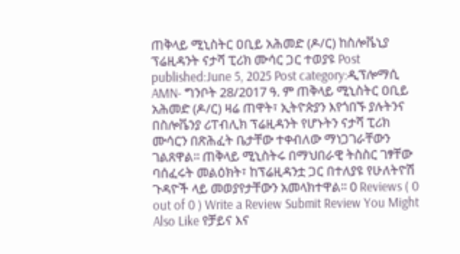ጠቅላይ ሚኒስትር ዐቢይ አሕመድ (ዶ/ር) ከስሎቬኒያ ፕሬዚዳንት ናታሻ ፒሪክ ሙሳር ጋር ተወያዩ Post published:June 5, 2025 Post category:ዲፕሎማሲ AMN- ግንቦት 28/2017 ዓ. ም ጠቅላይ ሚኒስትር ዐቢይ አሕመድ (ዶ/ር) ዛሬ ጠዋት፣ ኢትዮጵያን እየጎበኙ ያሉትንና በስሎቬንያ ሪፐብሊክ ፕሬዚዳንት የሆኑትን ናታሻ ፒሪክ ሙሳርን በጽሕፈት ቤታቸው ተቀብለው ማነጋገራቸውን ገልጸዋል፡፡ ጠቅላይ ሚኒስትሩ በማህበራዊ ትስስር ገፃቸው ባሰፈሩት መልዕክት፣ ከፕሬዚዳንቷ ጋር በተለያዩ የሁለትዮሽ ጉዳዮች ላይ መወያየታቸውን አመላክተዋል፡፡ 0 Reviews ( 0 out of 0 ) Write a Review Submit Review You Might Also Like የቻይና እና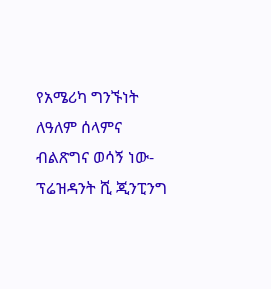የአሜሪካ ግንኙነት ለዓለም ሰላምና ብልጽግና ወሳኝ ነው- ፕሬዝዳንት ሺ ጂንፒንግ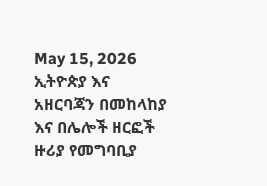May 15, 2026 ኢትዮጵያ እና አዘርባጃን በመከላከያ እና በሌሎች ዘርፎች ዙሪያ የመግባቢያ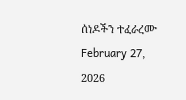ሰነዶችን ተፈራረሙ February 27, 2026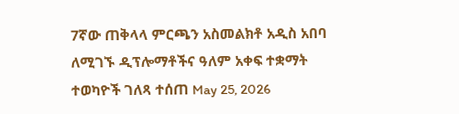7ኛው ጠቅላላ ምርጫን አስመልክቶ አዲስ አበባ ለሚገኙ ዲፕሎማቶችና ዓለም አቀፍ ተቋማት ተወካዮች ገለጻ ተሰጠ May 25, 2026